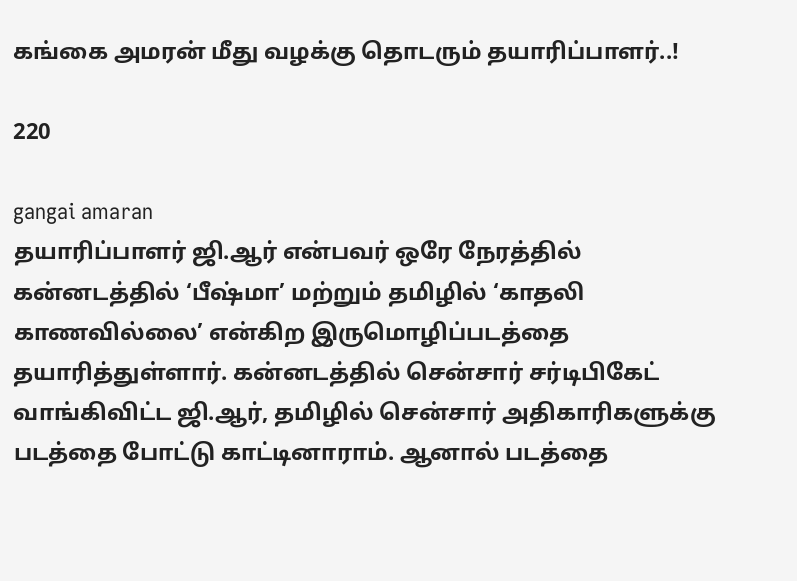கங்கை அமரன் மீது வழக்கு தொடரும் தயாரிப்பாளர்..!

220

gangai amaran
தயாரிப்பாளர் ஜி.ஆர் என்பவர் ஒரே நேரத்தில் கன்னடத்தில் ‘பீஷ்மா’ மற்றும் தமிழில் ‘காதலி காணவில்லை’ என்கிற இருமொழிப்படத்தை தயாரித்துள்ளார். கன்னடத்தில் சென்சார் சர்டிபிகேட் வாங்கிவிட்ட ஜி.ஆர், தமிழில் சென்சார் அதிகாரிகளுக்கு படத்தை போட்டு காட்டினாராம். ஆனால் படத்தை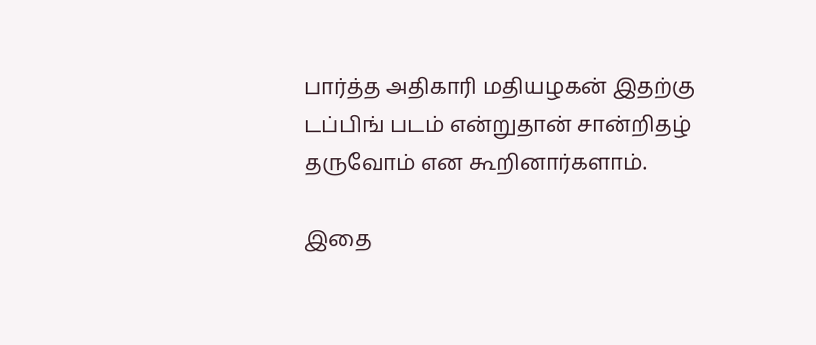பார்த்த அதிகாரி மதியழகன் இதற்கு டப்பிங் படம் என்றுதான் சான்றிதழ் தருவோம் என கூறினார்களாம்.

இதை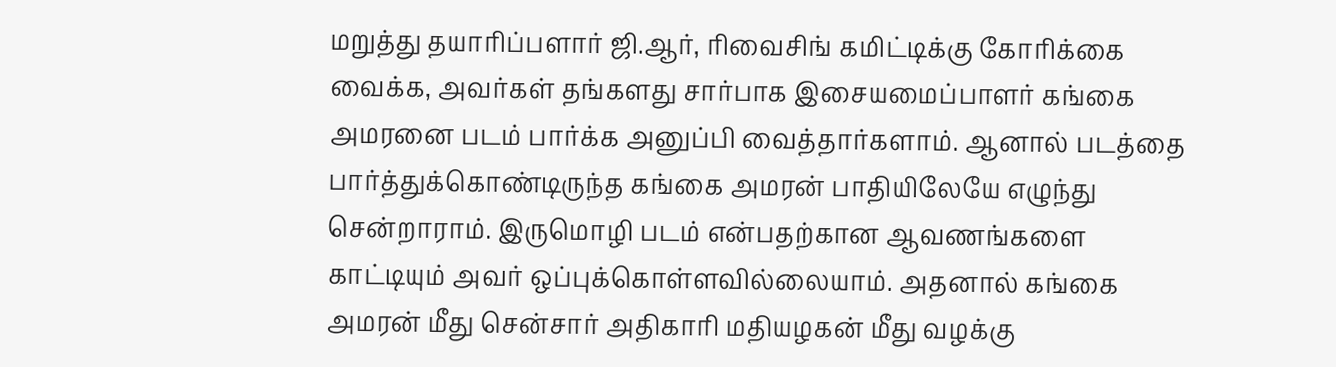மறுத்து தயாரிப்பளார் ஜி.ஆர், ரிவைசிங் கமிட்டிக்கு கோரிக்கை வைக்க, அவர்கள் தங்களது சார்பாக இசையமைப்பாளர் கங்கை அமரனை படம் பார்க்க அனுப்பி வைத்தார்களாம். ஆனால் படத்தை பார்த்துக்கொண்டிருந்த கங்கை அமரன் பாதியிலேயே எழுந்து சென்றாராம். இருமொழி படம் என்பதற்கான ஆவணங்களை காட்டியும் அவர் ஒப்புக்கொள்ளவில்லையாம். அதனால் கங்கை அமரன் மீது சென்சார் அதிகாரி மதியழகன் மீது வழக்கு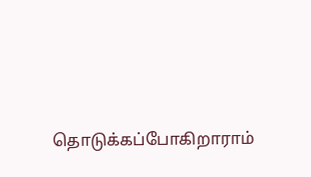தொடுக்கப்போகிறாராம்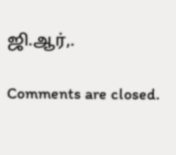ஜி.ஆர்,.

Comments are closed.